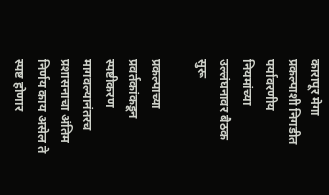कारापूर मेगा प्रकल्पाशी निगडीत पर्यावरणीय नियमांच्या उल्लंघनावर बैठक सुरू

प्रकल्पाच्या प्रवर्तकांकडून स्पष्टीकरण मागवल्यानंतरच प्रशासनाचा अंतिम निर्णय काय असेल ते स्पष्ट होणार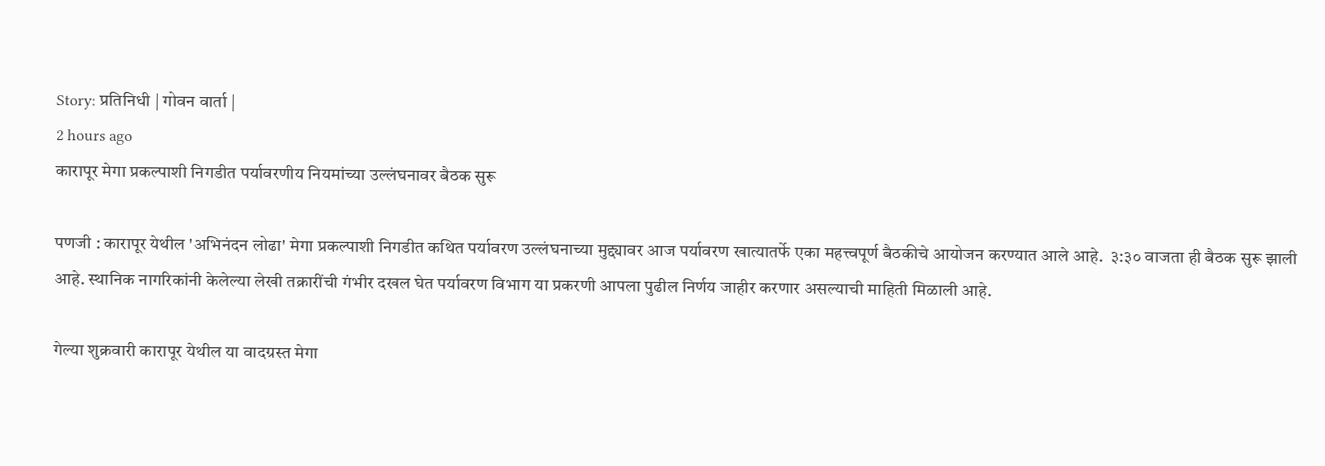Story: प्रतिनिधी | गोवन वार्ता |
2 hours ago
कारापूर मेगा प्रकल्पाशी निगडीत पर्यावरणीय नियमांच्या उल्लंघनावर बैठक सुरू

पणजी : कारापूर येथील 'अभिनंदन लोढा' मेगा प्रकल्पाशी निगडीत कथित पर्यावरण उल्लंघनाच्या मुद्द्यावर आज पर्यावरण खात्यातर्फे एका महत्त्वपूर्ण बैठकीचे आयोजन करण्यात आले आहे.  ३:३० वाजता ही बैठक सुरू झाली आहे. स्थानिक नागरिकांनी केलेल्या लेखी तक्रारींची गंभीर दखल घेत पर्यावरण विभाग या प्रकरणी आपला पुढील निर्णय जाहीर करणार असल्याची माहिती मिळाली आहे.

गेल्या शुक्रवारी कारापूर येथील या वादग्रस्त मेगा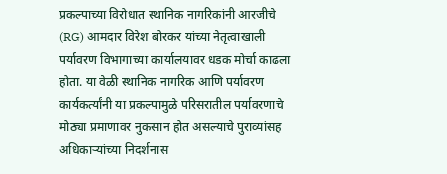प्रकल्पाच्या विरोधात स्थानिक नागरिकांनी आरजीचे (RG) आमदार विरेश बोरकर यांच्या नेतृत्वाखाली पर्यावरण विभागाच्या कार्यालयावर धडक मोर्चा काढला होता. या वेळी स्थानिक नागरिक आणि पर्यावरण कार्यकर्त्यांनी या प्रकल्पामुळे परिसरातील पर्यावरणाचे मोठ्या प्रमाणावर नुकसान होत असल्याचे पुराव्यांसह अधिकाऱ्यांच्या निदर्शनास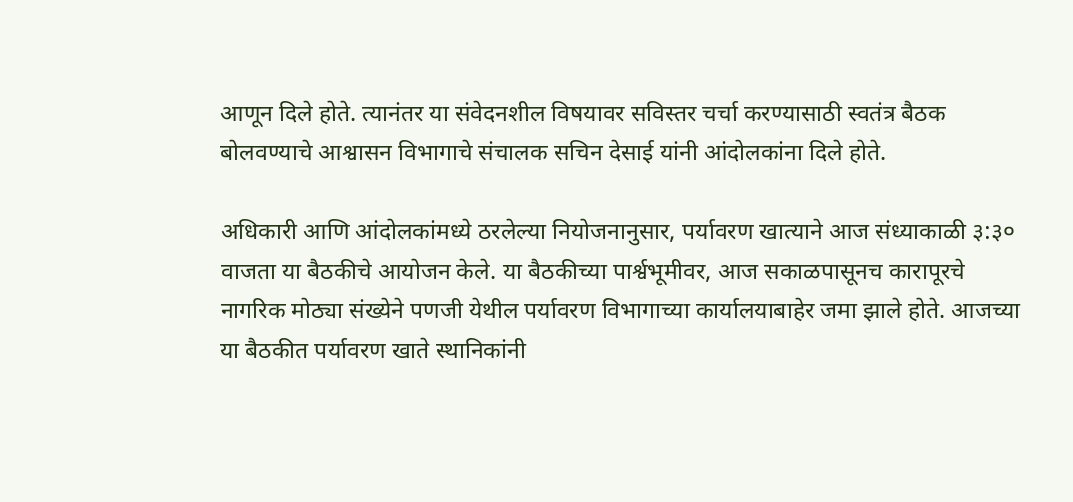आणून दिले होते. त्यानंतर या संवेदनशील विषयावर सविस्तर चर्चा करण्यासाठी स्वतंत्र बैठक बोलवण्याचे आश्वासन विभागाचे संचालक सचिन देसाई यांनी आंदोलकांना दिले होते.

अधिकारी आणि आंदोलकांमध्ये ठरलेल्या नियोजनानुसार, पर्यावरण खात्याने आज संध्याकाळी ३:३० वाजता या बैठकीचे आयोजन केले. या बैठकीच्या पार्श्वभूमीवर, आज सकाळपासूनच कारापूरचे नागरिक मोठ्या संख्येने पणजी येथील पर्यावरण विभागाच्या कार्यालयाबाहेर जमा झाले होते. आजच्या या बैठकीत पर्यावरण खाते स्थानिकांनी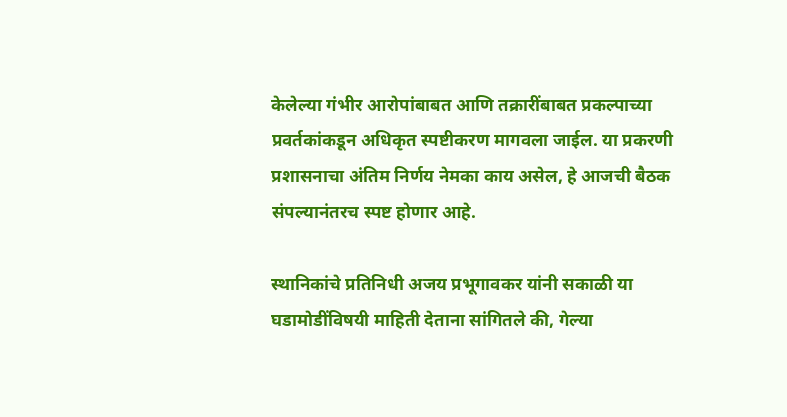केलेल्या गंभीर आरोपांबाबत आणि तक्रारींबाबत प्रकल्पाच्या प्रवर्तकांकडून अधिकृत स्पष्टीकरण मागवला जाईल. या प्रकरणी प्रशासनाचा अंतिम निर्णय नेमका काय असेल, हे आजची बैठक संपल्यानंतरच स्पष्ट होणार आहे.

स्थानिकांचे प्रतिनिधी अजय प्रभूगावकर यांनी सकाळी या घडामोडींविषयी माहिती देताना सांगितले की, गेल्या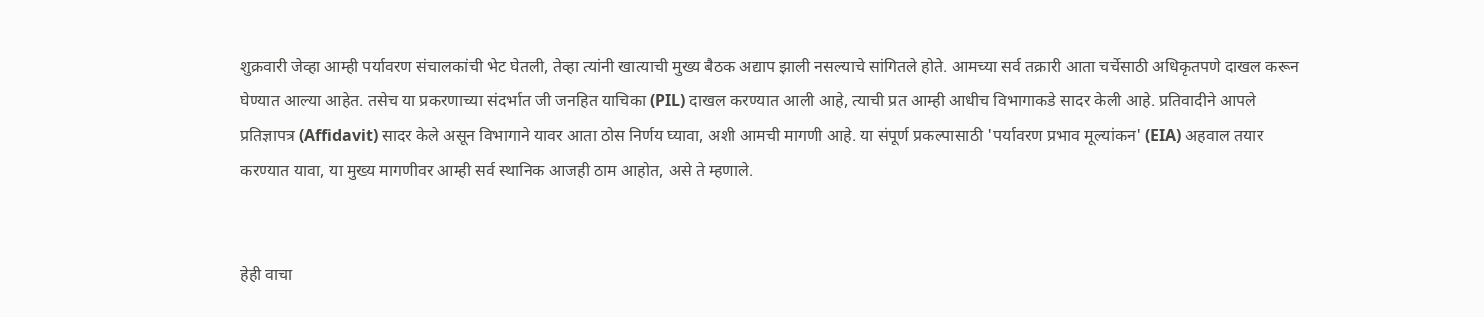शुक्रवारी जेव्हा आम्ही पर्यावरण संचालकांची भेट घेतली, तेव्हा त्यांनी खात्याची मुख्य बैठक अद्याप झाली नसल्याचे सांगितले होते. आमच्या सर्व तक्रारी आता चर्चेसाठी अधिकृतपणे दाखल करून घेण्यात आल्या आहेत. तसेच या प्रकरणाच्या संदर्भात जी जनहित याचिका (PIL) दाखल करण्यात आली आहे, त्याची प्रत आम्ही आधीच विभागाकडे सादर केली आहे. प्रतिवादीने आपले प्रतिज्ञापत्र (Affidavit) सादर केले असून विभागाने यावर आता ठोस निर्णय घ्यावा, अशी आमची मागणी आहे. या संपूर्ण प्रकल्पासाठी 'पर्यावरण प्रभाव मूल्यांकन' (EIA) अहवाल तयार करण्यात यावा, या मुख्य मागणीवर आम्ही सर्व स्थानिक आजही ठाम आहोत, असे ते म्हणाले.


हेही वाचा